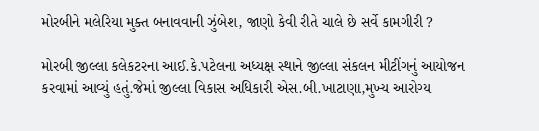મોરબીને મલેરિયા મુક્ત બનાવવાની ઝુંબેશ, જાણો કેવી રીતે ચાલે છે સર્વે કામગીરી ?

મોરબી જીલ્લા કલેકટરના આઈ.કે.પટેલના અધ્યક્ષ સ્થાને જીલ્લા સંકલન મીટીંગનું આયોજન કરવામાં આવ્યું હતું.જેમાં જીલ્લા વિકાસ અધિકારી એસ.બી.ખાટાણા,મુખ્ય આરોગ્ય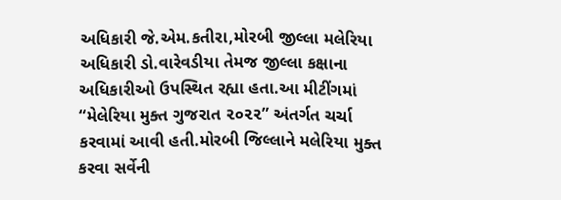અધિકારી જે.એમ.કતીરા,મોરબી જીલ્લા મલેરિયા અધિકારી ડો.વારેવડીયા તેમજ જીલ્લા કક્ષાના અધિકારીઓ ઉપસ્થિત રહ્યા હતા.આ મીટીંગમાં “મેલેરિયા મુક્ત ગુજરાત ૨૦૨૨” અંતર્ગત ચર્ચા કરવામાં આવી હતી.મોરબી જિલ્લાને મલેરિયા મુક્ત કરવા સર્વેની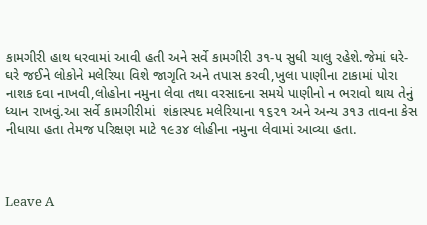કામગીરી હાથ ધરવામાં આવી હતી અને સર્વે કામગીરી ૩૧-૫ સુધી ચાલુ રહેશે.જેમાં ઘરે-ઘરે જઈને લોકોને મલેરિયા વિશે જાગૃતિ અને તપાસ કરવી,ખુલા પાણીના ટાકામાં પોરા નાશક દવા નાખવી,લોહોના નમુના લેવા તથા વરસાદના સમયે પાણીનો ન ભરાવો થાય તેનું ધ્યાન રાખવું.આ સર્વે કામગીરીમાં  શંકાસ્પદ મલેરિયાના ૧૬૨૧ અને અન્ય ૩૧૩ તાવના કેસ નીધાયા હતા તેમજ પરિક્ષણ માટે ૧૯૩૪ લોહીના નમુના લેવામાં આવ્યા હતા.



Leave A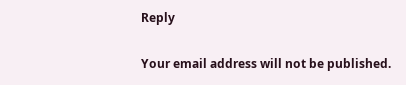Reply

Your email address will not be published.